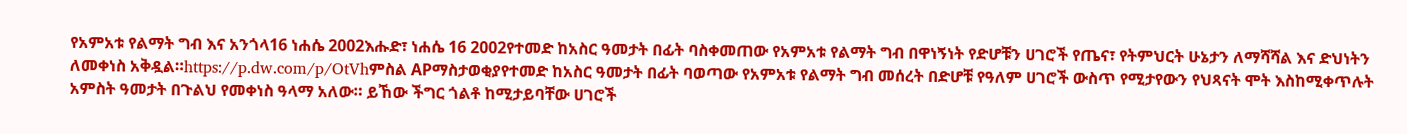የአምአቱ የልማት ግብ እና አንጎላ16 ነሐሴ 2002እሑድ፣ ነሐሴ 16 2002የተመድ ከአስር ዓመታት በፊት ባስቀመጠው የአምአቱ የልማት ግብ በዋነኝነት የድሆቹን ሀገሮች የጤና፣ የትምህርት ሁኔታን ለማሻሻል እና ድህነትን ለመቀነስ አቅዷል።https://p.dw.com/p/OtVhምስል APማስታወቂያየተመድ ከአስር ዓመታት በፊት ባወጣው የአምአቱ የልማት ግብ መሰረት በድሆቹ የዓለም ሀገሮች ውስጥ የሚታየውን የህጻናት ሞት እስከሚቀጥሉት አምስት ዓመታት በጉልህ የመቀነስ ዓላማ አለው። ይኸው ችግር ጎልቶ ከሚታይባቸው ሀገሮች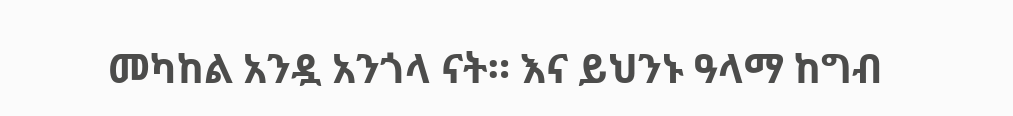መካከል አንዷ አንጎላ ናት። እና ይህንኑ ዓላማ ከግብ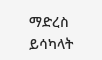ማድረስ ይሳካላት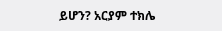ይሆን? አርያም ተክሌ